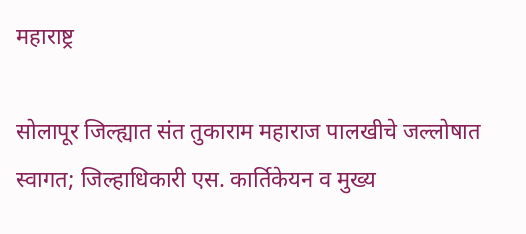महाराष्ट्र

सोलापूर जिल्ह्यात संत तुकाराम महाराज पालखीचे जल्लोषात स्वागत; जिल्हाधिकारी एस. कार्तिकेयन व मुख्य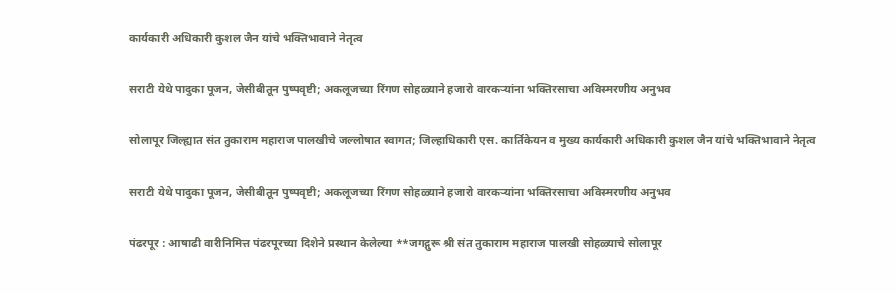कार्यकारी अधिकारी कुशल जैन यांचे भक्तिभावाने नेतृत्व

सराटी येथे पादुका पूजन, जेसीबीतून पुष्पवृष्टी; अकलूजच्या रिंगण सोहळ्याने हजारो वारकऱ्यांना भक्तिरसाचा अविस्मरणीय अनुभव

सोलापूर जिल्ह्यात संत तुकाराम महाराज पालखीचे जल्लोषात स्वागत; जिल्हाधिकारी एस. कार्तिकेयन व मुख्य कार्यकारी अधिकारी कुशल जैन यांचे भक्तिभावाने नेतृत्व

सराटी येथे पादुका पूजन, जेसीबीतून पुष्पवृष्टी; अकलूजच्या रिंगण सोहळ्याने हजारो वारकऱ्यांना भक्तिरसाचा अविस्मरणीय अनुभव

पंढरपूर : आषाढी वारीनिमित्त पंढरपूरच्या दिशेने प्रस्थान केलेल्या **जगद्गुरू श्री संत तुकाराम महाराज पालखी सोहळ्याचे सोलापूर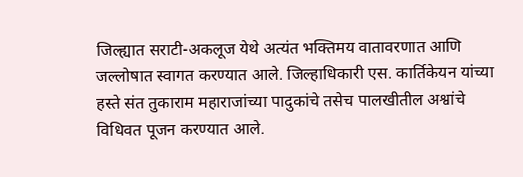जिल्ह्यात सराटी-अकलूज येथे अत्यंत भक्तिमय वातावरणात आणि जल्लोषात स्वागत करण्यात आले. जिल्हाधिकारी एस. कार्तिकेयन यांच्या हस्ते संत तुकाराम महाराजांच्या पादुकांचे तसेच पालखीतील अश्वांचे विधिवत पूजन करण्यात आले.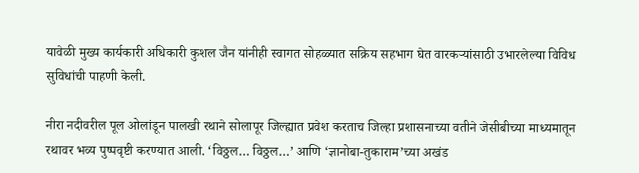यावेळी मुख्य कार्यकारी अधिकारी कुशल जैन यांनीही स्वागत सोहळ्यात सक्रिय सहभाग घेत वारकऱ्यांसाठी उभारलेल्या विविध सुविधांची पाहणी केली.

नीरा नदीवरील पूल ओलांडून पालखी रथाने सोलापूर जिल्ह्यात प्रवेश करताच जिल्हा प्रशासनाच्या वतीने जेसीबीच्या माध्यमातून रथावर भव्य पुष्पवृष्टी करण्यात आली. ‘विठ्ठल… विठ्ठल…’ आणि ‘ज्ञानोबा-तुकाराम’च्या अखंड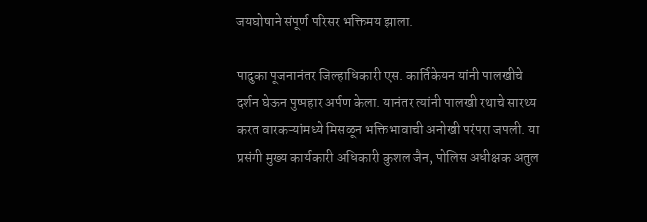जयघोषाने संपूर्ण परिसर भक्तिमय झाला.

पादुका पूजनानंतर जिल्हाधिकारी एस. कार्तिकेयन यांनी पालखीचे दर्शन घेऊन पुष्पहार अर्पण केला. यानंतर त्यांनी पालखी रथाचे सारथ्य करत वारकऱ्यांमध्ये मिसळून भक्तिभावाची अनोखी परंपरा जपली. या प्रसंगी मुख्य कार्यकारी अधिकारी कुशल जैन, पोलिस अधीक्षक अतुल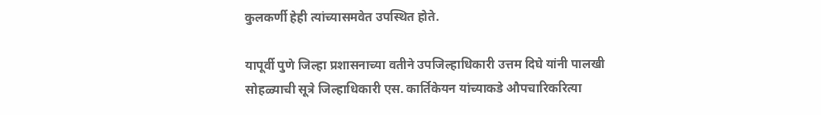कुलकर्णी हेही त्यांच्यासमवेत उपस्थित होते.

यापूर्वी पुणे जिल्हा प्रशासनाच्या वतीने उपजिल्हाधिकारी उत्तम दिघे यांनी पालखी सोहळ्याची सूत्रे जिल्हाधिकारी एस. कार्तिकेयन यांच्याकडे औपचारिकरित्या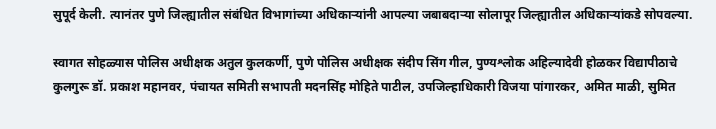सुपूर्द केली. त्यानंतर पुणे जिल्ह्यातील संबंधित विभागांच्या अधिकाऱ्यांनी आपल्या जबाबदाऱ्या सोलापूर जिल्ह्यातील अधिकाऱ्यांकडे सोपवल्या.

स्वागत सोहळ्यास पोलिस अधीक्षक अतुल कुलकर्णी, पुणे पोलिस अधीक्षक संदीप सिंग गील, पुण्यश्लोक अहिल्यादेवी होळकर विद्यापीठाचे कुलगुरू डॉ. प्रकाश महानवर, पंचायत समिती सभापती मदनसिंह मोहिते पाटील, उपजिल्हाधिकारी विजया पांगारकर, अमित माळी, सुमित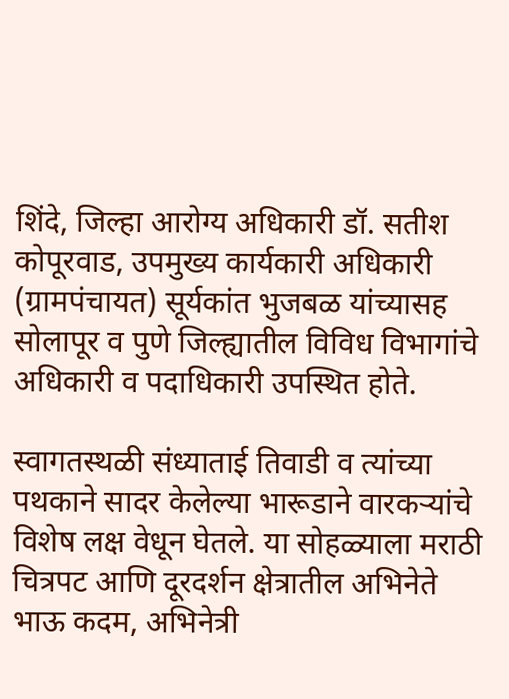शिंदे, जिल्हा आरोग्य अधिकारी डॉ. सतीश कोपूरवाड, उपमुख्य कार्यकारी अधिकारी (ग्रामपंचायत) सूर्यकांत भुजबळ यांच्यासह सोलापूर व पुणे जिल्ह्यातील विविध विभागांचे अधिकारी व पदाधिकारी उपस्थित होते.

स्वागतस्थळी संध्याताई तिवाडी व त्यांच्या पथकाने सादर केलेल्या भारूडाने वारकऱ्यांचे विशेष लक्ष वेधून घेतले. या सोहळ्याला मराठी चित्रपट आणि दूरदर्शन क्षेत्रातील अभिनेते भाऊ कदम, अभिनेत्री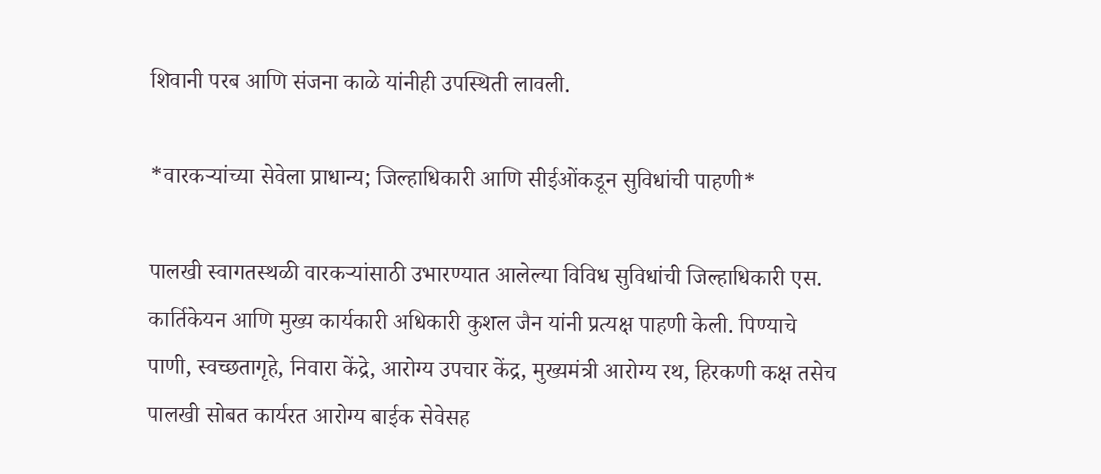शिवानी परब आणि संजना काळे यांनीही उपस्थिती लावली.

*वारकऱ्यांच्या सेवेला प्राधान्य; जिल्हाधिकारी आणि सीईओंकडून सुविधांची पाहणी*

पालखी स्वागतस्थळी वारकऱ्यांसाठी उभारण्यात आलेल्या विविध सुविधांची जिल्हाधिकारी एस. कार्तिकेयन आणि मुख्य कार्यकारी अधिकारी कुशल जैन यांनी प्रत्यक्ष पाहणी केली. पिण्याचे पाणी, स्वच्छतागृहे, निवारा केंद्रे, आरोग्य उपचार केंद्र, मुख्यमंत्री आरोग्य रथ, हिरकणी कक्ष तसेच पालखी सोबत कार्यरत आरोग्य बाईक सेवेसह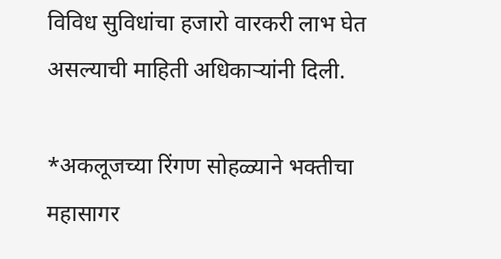विविध सुविधांचा हजारो वारकरी लाभ घेत असल्याची माहिती अधिकाऱ्यांनी दिली.

*अकलूजच्या रिंगण सोहळ्याने भक्तीचा महासागर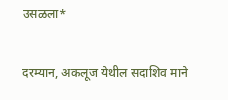उसळला*

दरम्यान, अकलूज येथील सदाशिव माने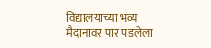विद्यालयाच्या भव्य मैदानावर पार पडलेला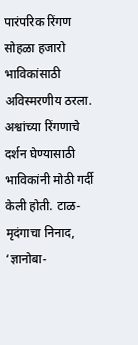पारंपरिक रिंगण सोहळा हजारो भाविकांसाठी अविस्मरणीय ठरला. अश्वांच्या रिंगणाचे दर्शन घेण्यासाठी भाविकांनी मोठी गर्दी केली होती. टाळ-मृदंगाचा निनाद, ‘ज्ञानोबा-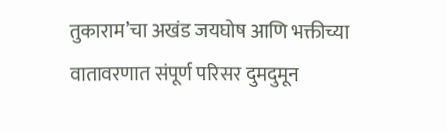तुकाराम’चा अखंड जयघोष आणि भक्तीच्या वातावरणात संपूर्ण परिसर दुमदुमून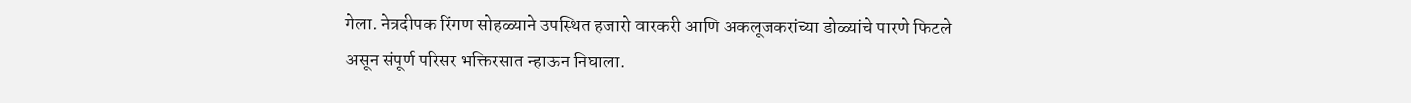गेला. नेत्रदीपक रिंगण सोहळ्याने उपस्थित हजारो वारकरी आणि अकलूजकरांच्या डोळ्यांचे पारणे फिटले असून संपूर्ण परिसर भक्तिरसात न्हाऊन निघाला.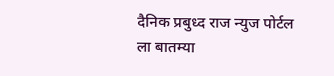दैनिक प्रबुध्द राज न्युज पोर्टल ला बातम्या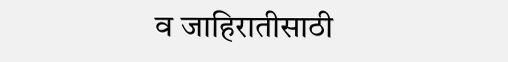व जाहिरातीसाठी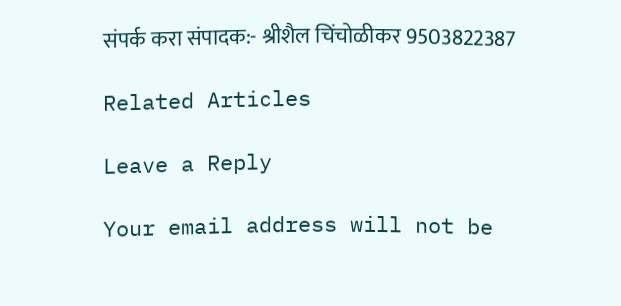संपर्क करा संपादक:- श्रीशैल चिंचोळीकर 9503822387

Related Articles

Leave a Reply

Your email address will not be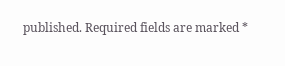published. Required fields are marked *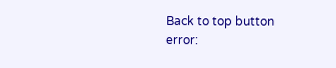Back to top button
error: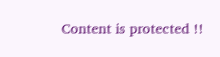Content is protected !!